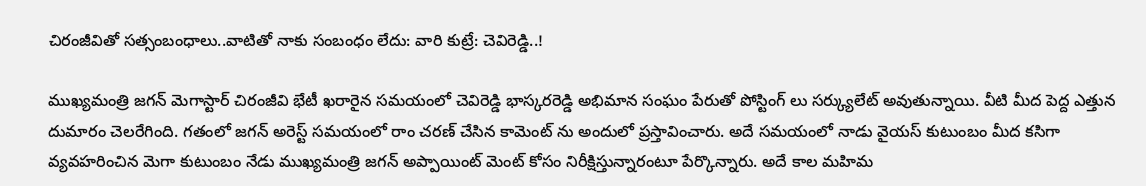చిరంజీవితో సత్సంబంధాలు..వాటితో నాకు సంబంధం లేదు: వారి కుట్రే: చెవిరెడ్డి..!

ముఖ్యమంత్రి జగన్ మెగాస్టార్ చిరంజీవి భేటీ ఖరారైన సమయంలో చెవిరెడ్డి భాస్కరరెడ్డి అభిమాన సంఘం పేరుతో పోస్టింగ్ లు సర్క్యులేట్ అవుతున్నాయి. వీటి మీద పెద్ద ఎత్తున దుమారం చెలరేగింది. గతంలో జగన్ అరెస్ట్ సమయంలో రాం చరణ్ చేసిన కామెంట్ ను అందులో ప్రస్తావించారు. అదే సమయంలో నాడు వైయస్ కుటుంబం మీద కసిగా వ్యవహరించిన మెగా కుటుంబం నేడు ముఖ్యమంత్రి జగన్ అప్పాయింట్ మెంట్ కోసం నిరీక్షిస్తున్నారంటూ పేర్కొన్నారు. అదే కాల మహిమ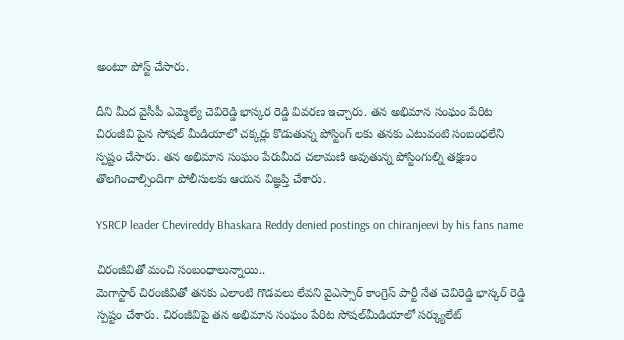అంటూ పోస్ట్ చేసారు.

దీని మీద వైసీపీ ఎమ్మెల్యే చెవిరెడ్డి భాస్కర రెడ్డి వివరణ ఇచ్చారు. తన అభిమాన సంఘం పేరిట చిరంజీవి పైన సోషల్ మీడియాలో చక్కర్లు కొడుతున్న పోస్టింగ్ లకు తనకు ఎటువంటి సంబంధలేని స్పష్టం చేసారు. తన అభిమాన సంఘం పేరుమీద చలామణి అవుతున్న పోస్టింగుల్ని తక్షణం తొలగించాల్సిందిగా పోలీసులకు ఆయన విజ్ఞప్తి చేశారు.

YSRCP leader Chevireddy Bhaskara Reddy denied postings on chiranjeevi by his fans name

చిరంజీవితో మంచి సంబంధాలున్నాయి..
మెగాస్టార్ చిరంజీవితో తనకు ఎలాంటి గొడవలు లేవని వైఎస్సార్‌ కాంగ్రెస్‌ పార్టీ నేత చెవిరెడ్డి భాస్కర్‌ రెడ్డి స్పష్టం చేశారు. చిరంజీవిపై తన అభిమాన సంఘం పేరిట సోషల్‌మీడియాలో సర్క్యులేట్‌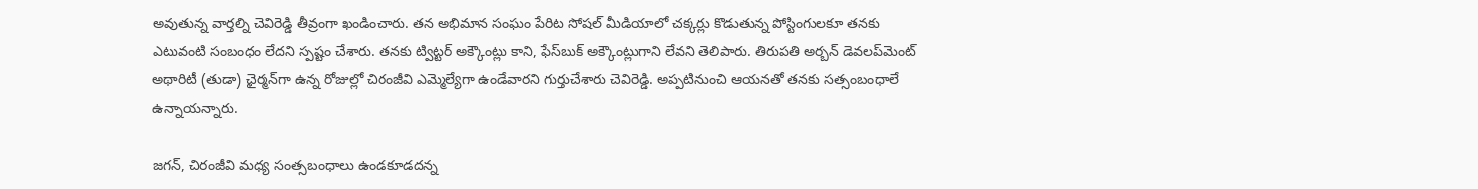అవుతున్న వార్తల్ని చెవిరెడ్డి తీవ్రంగా ఖండించారు. తన అభిమాన సంఘం పేరిట సోషల్‌ మీడియాలో చక్కర్లు కొడుతున్న పోస్టింగులకూ తనకు ఎటువంటి సంబంధం లేదని స్పష్టం చేశారు. తనకు ట్విట్టర్‌ అక్కౌంట్లు కాని, ఫేస్‌బుక్‌ అక్కౌంట్లుగాని లేవని తెలిపారు. తిరుపతి అర్బన్‌ డెవలప్‌మెంట్‌ అథారిటీ (తుడా) ఛైర్మన్‌గా ఉన్న రోజుల్లో చిరంజీవి ఎమ్మెల్యేగా ఉండేవారని గుర్తుచేశారు చెవిరెడ్డి. అప్పటినుంచి ఆయనతో తనకు సత్సంబంధాలే ఉన్నాయన్నారు.

జగన్, చిరంజీవి మధ్య సంత్సబంధాలు ఉండకూడదన్న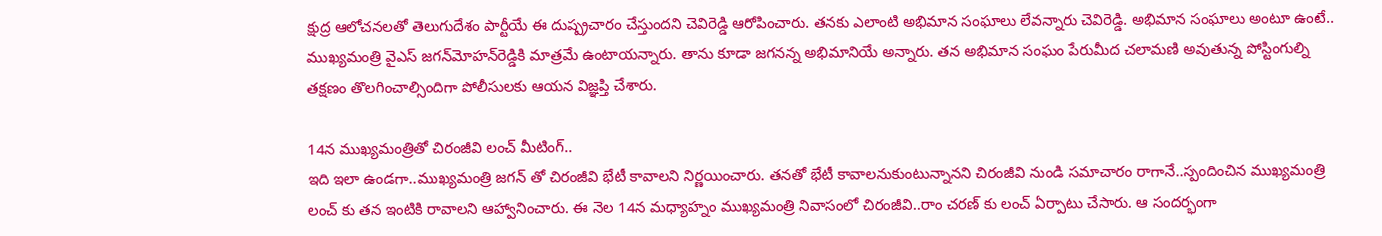క్షుద్ర ఆలోచనలతో తెలుగుదేశం పార్టీయే ఈ దుష్ప్రచారం చేస్తుందని చెవిరెడ్డి ఆరోపించారు. తనకు ఎలాంటి అభిమాన సంఘాలు లేవన్నారు చెవిరెడ్డి. అభిమాన సంఘాలు అంటూ ఉంటే.. ముఖ్యమంత్రి వైఎస్‌ జగన్‌మోహన్‌రెడ్డికి మాత్రమే ఉంటాయన్నారు. తాను కూడా జగనన్న అభిమానియే అన్నారు. తన అభిమాన సంఘం పేరుమీద చలామణి అవుతున్న పోస్టింగుల్ని తక్షణం తొలగించాల్సిందిగా పోలీసులకు ఆయన విజ్ఞప్తి చేశారు.

14న ముఖ్యమంత్రితో చిరంజీవి లంచ్ మీటింగ్..
ఇది ఇలా ఉండగా..ముఖ్యమంత్రి జగన్ తో చిరంజీవి భేటీ కావాలని నిర్ణయించారు. తనతో భేటీ కావాలనుకుంటున్నానని చిరంజీవి నుండి సమాచారం రాగానే..స్పందించిన ముఖ్యమంత్రి లంచ్ కు తన ఇంటికి రావాలని ఆహ్వానించారు. ఈ నెల 14న మధ్యాహ్నం ముఖ్యమంత్రి నివాసంలో చిరంజీవి..రాం చరణ్ కు లంచ్ ఏర్పాటు చేసారు. ఆ సందర్భంగా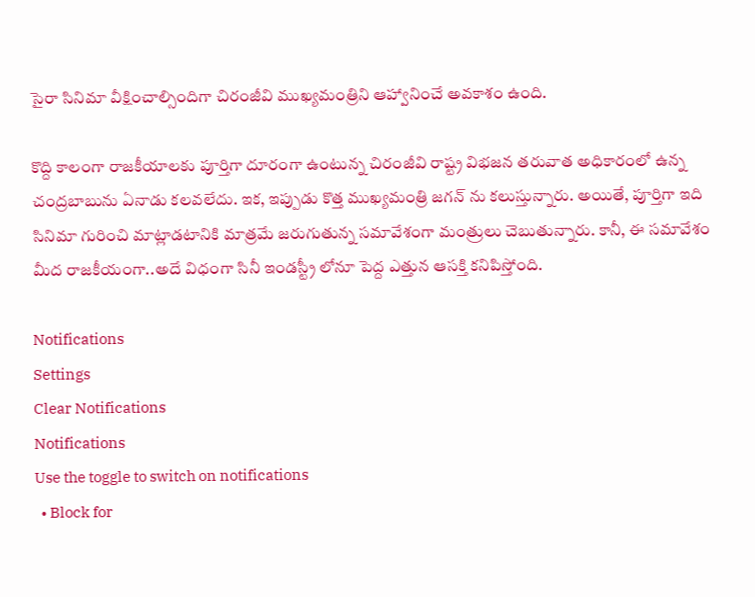సైరా సినిమా వీక్షించాల్సిందిగా చిరంజీవి ముఖ్యమంత్రిని ఆహ్వానించే అవకాశం ఉంది.

కొద్ది కాలంగా రాజకీయాలకు పూర్తిగా దూరంగా ఉంటున్న చిరంజీవి రాష్ట్ర విభజన తరువాత అధికారంలో ఉన్న చంద్రబాబును ఏనాడు కలవలేదు. ఇక, ఇప్పుడు కొత్త ముఖ్యమంత్రి జగన్ ను కలుస్తున్నారు. అయితే, పూర్తిగా ఇది సినిమా గురించి మాట్లాడటానికి మాత్రమే జరుగుతున్న సమావేశంగా మంత్రులు చెబుతున్నారు. కానీ, ఈ సమావేశం మీద రాజకీయంగా..అదే విధంగా సినీ ఇండస్ట్రీ లోనూ పెద్ద ఎత్తున ఆసక్తి కనిపిస్తోంది.

Notifications
Settings
Clear Notifications
Notifications
Use the toggle to switch on notifications
  • Block for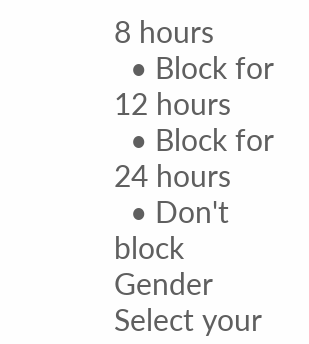8 hours
  • Block for 12 hours
  • Block for 24 hours
  • Don't block
Gender
Select your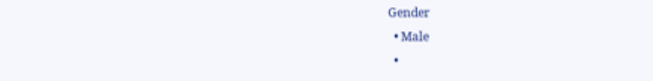Gender
  • Male
  •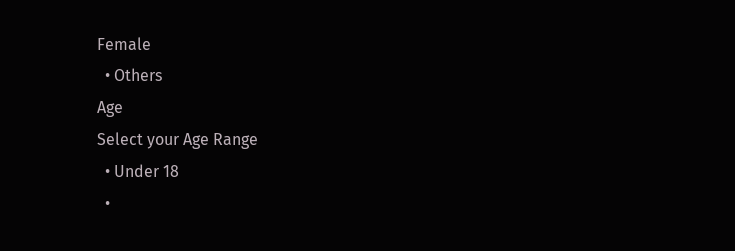Female
  • Others
Age
Select your Age Range
  • Under 18
  •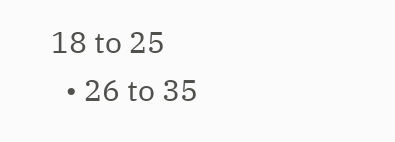18 to 25
  • 26 to 35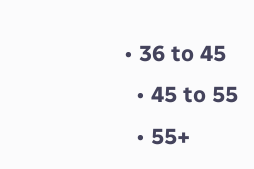• 36 to 45
  • 45 to 55
  • 55+